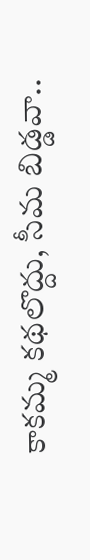కాకమ్మ కథలొద్దు, సీమ బిడ్డవా..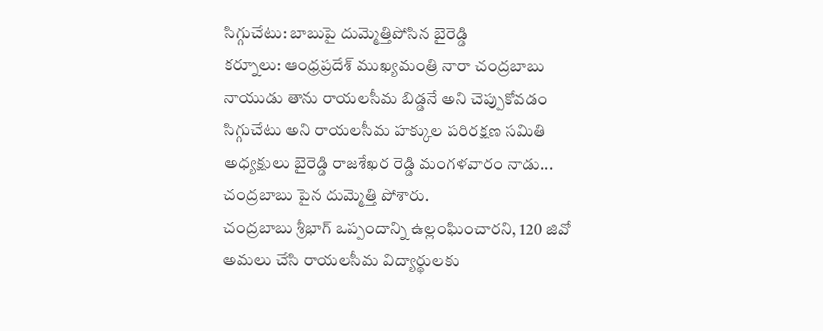సిగ్గుచేటు: బాబుపై దుమ్మెత్తిపోసిన బైరెడ్డి
కర్నూలు: ఆంధ్రప్రదేశ్ ముఖ్యమంత్రి నారా చంద్రబాబు నాయుడు తాను రాయలసీమ బిడ్డనే అని చెప్పుకోవడం సిగ్గుచేటు అని రాయలసీమ హక్కుల పరిరక్షణ సమితి అధ్యక్షులు బైరెడ్డి రాజశేఖర రెడ్డి మంగళవారం నాడు... చంద్రబాబు పైన దుమ్మెత్తి పోశారు.
చంద్రబాబు శ్రీభాగ్ ఒప్పందాన్ని ఉల్లంఘించారని, 120 జివో అమలు చేసి రాయలసీమ విద్యార్థులకు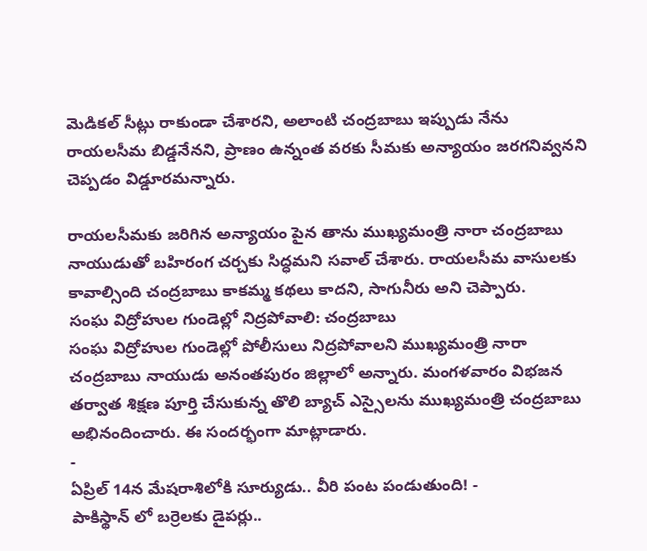మెడికల్ సీట్లు రాకుండా చేశారని, అలాంటి చంద్రబాబు ఇప్పుడు నేను రాయలసీమ బిడ్డనేనని, ప్రాణం ఉన్నంత వరకు సీమకు అన్యాయం జరగనివ్వనని చెప్పడం విడ్డూరమన్నారు.

రాయలసీమకు జరిగిన అన్యాయం పైన తాను ముఖ్యమంత్రి నారా చంద్రబాబు నాయుడుతో బహిరంగ చర్చకు సిద్ధమని సవాల్ చేశారు. రాయలసీమ వాసులకు కావాల్సింది చంద్రబాబు కాకమ్మ కథలు కాదని, సాగునీరు అని చెప్పారు.
సంఘ విద్రోహుల గుండెల్లో నిద్రపోవాలి: చంద్రబాబు
సంఘ విద్రోహుల గుండెల్లో పోలీసులు నిద్రపోవాలని ముఖ్యమంత్రి నారా చంద్రబాబు నాయుడు అనంతపురం జిల్లాలో అన్నారు. మంగళవారం విభజన తర్వాత శిక్షణ పూర్తి చేసుకున్న తొలి బ్యాచ్ ఎస్సైలను ముఖ్యమంత్రి చంద్రబాబు అభినందించారు. ఈ సందర్భంగా మాట్లాడారు.
-
ఏప్రిల్ 14న మేషరాశిలోకి సూర్యుడు.. వీరి పంట పండుతుంది! -
పాకిస్థాన్ లో బర్రెలకు డైపర్లు..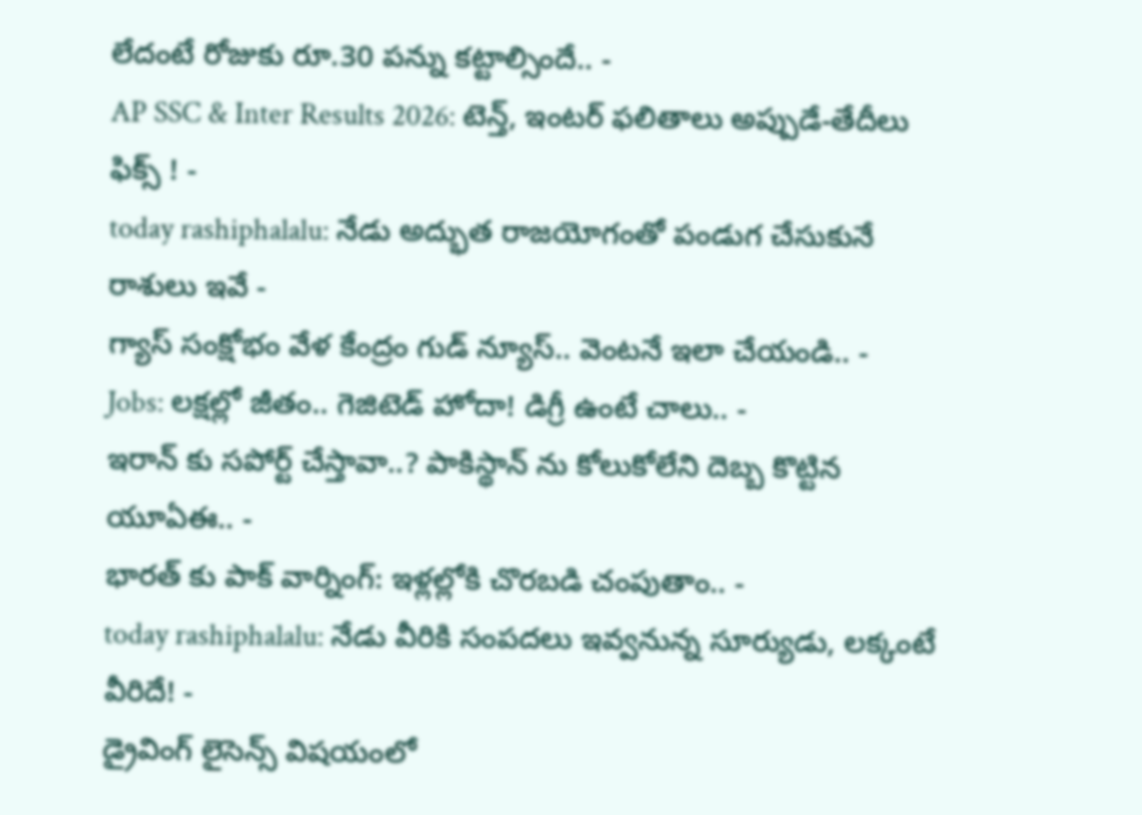లేదంటే రోజుకు రూ.30 పన్ను కట్టాల్సిందే.. -
AP SSC & Inter Results 2026: టెన్త్, ఇంటర్ ఫలితాలు అప్పుడే-తేదీలు ఫిక్స్ ! -
today rashiphalalu: నేడు అద్భుత రాజయోగంతో పండుగ చేసుకునే రాశులు ఇవే -
గ్యాస్ సంక్షోభం వేళ కేంద్రం గుడ్ న్యూస్.. వెంటనే ఇలా చేయండి.. -
Jobs: లక్షల్లో జీతం.. గెజిటెడ్ హోదా! డిగ్రీ ఉంటే చాలు.. -
ఇరాన్ కు సపోర్ట్ చేస్తావా..? పాకిస్థాన్ ను కోలుకోలేని దెబ్బ కొట్టిన యూఏఈ.. -
భారత్ కు పాక్ వార్నింగ్: ఇళ్లల్లోకి చొరబడి చంపుతాం.. -
today rashiphalalu: నేడు వీరికి సంపదలు ఇవ్వనున్న సూర్యుడు, లక్కంటే వీరిదే! -
డ్రైవింగ్ లైసెన్స్ విషయంలో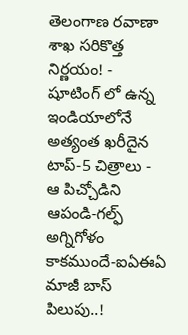తెలంగాణ రవాణా శాఖ సరికొత్త నిర్ణయం! -
షూటింగ్ లో ఉన్న ఇండియాలోనే అత్యంత ఖరీదైన టాప్-5 చిత్రాలు -
ఆ పిచ్చోడిని ఆపండి-గల్ఫ్ అగ్నిగోళం కాకముందే-ఐఏఈఏ మాజీ బాస్ పిలుపు..!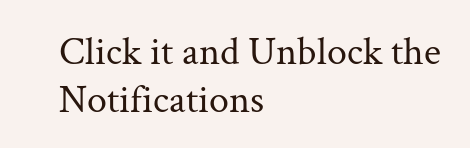Click it and Unblock the Notifications